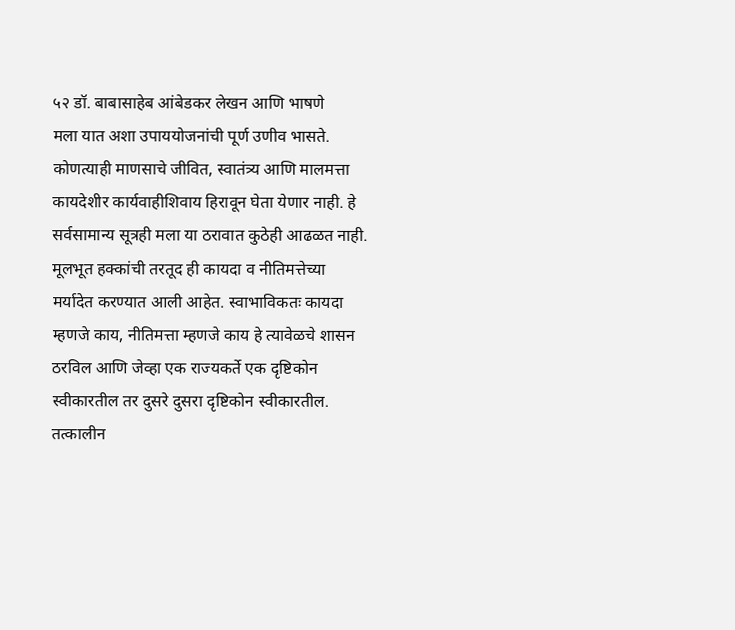५२ डॉ. बाबासाहेब आंबेडकर लेखन आणि भाषणे
मला यात अशा उपाययोजनांची पूर्ण उणीव भासते. कोणत्याही माणसाचे जीवित, स्वातंत्र्य आणि मालमत्ता कायदेशीर कार्यवाहीशिवाय हिरावून घेता येणार नाही. हे सर्वसामान्य सूत्रही मला या ठरावात कुठेही आढळत नाही. मूलभूत हक्कांची तरतूद ही कायदा व नीतिमत्तेच्या मर्यादेत करण्यात आली आहेत. स्वाभाविकतः कायदा म्हणजे काय, नीतिमत्ता म्हणजे काय हे त्यावेळचे शासन ठरविल आणि जेव्हा एक राज्यकर्ते एक दृष्टिकोन स्वीकारतील तर दुसरे दुसरा दृष्टिकोन स्वीकारतील. तत्कालीन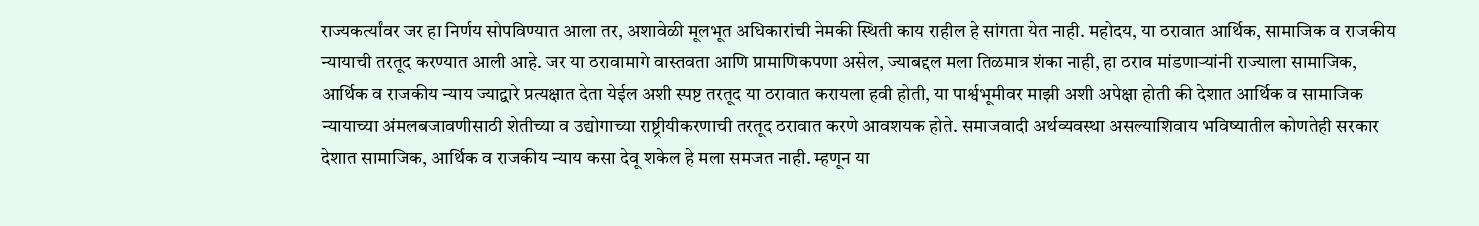राज्यकर्त्यांवर जर हा निर्णय सोपविण्यात आला तर, अशावेळी मूलभूत अधिकारांची नेमकी स्थिती काय राहील हे सांगता येत नाही. महोदय, या ठरावात आर्थिक, सामाजिक व राजकीय न्यायाची तरतूद करण्यात आली आहे. जर या ठरावामागे वास्तवता आणि प्रामाणिकपणा असेल, ज्याबद्दल मला तिळमात्र शंका नाही, हा ठराव मांडणाऱ्यांनी राज्याला सामाजिक, आर्थिक व राजकीय न्याय ज्याद्वारे प्रत्यक्षात देता येईल अशी स्पष्ट तरतूद या ठरावात करायला हवी होती, या पार्श्वभूमीवर माझी अशी अपेक्षा होती की देशात आर्थिक व सामाजिक न्यायाच्या अंमलबजावणीसाठी शेतीच्या व उद्योगाच्या राष्ट्रीयीकरणाची तरतूद ठरावात करणे आवशयक होते. समाजवादी अर्थव्यवस्था असल्याशिवाय भविष्यातील कोणतेही सरकार देशात सामाजिक, आर्थिक व राजकीय न्याय कसा देवू शकेल हे मला समजत नाही. म्हणून या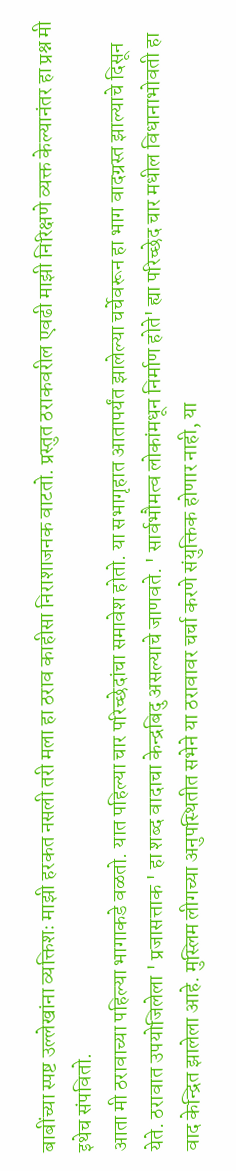बाबींच्या स्पष्ट उल्लेखांना व्यक्तिशः माझी हरकत नसली तरी मला हा ठराव काहीसा निराशाजनक वाटतो. प्रस्तुत ठराकवरील एवढी माझी निरिक्षणे व्यक्त केल्यानंतर हा प्रश्न मी इथेच संपवितो.
आता मी ठरावाच्या पहिल्या भागाकडे वळतो. यात पहिल्या चार परिच्छेदांचा समावेश होतो. या सभागृहात आतापर्यंत झालेल्या चर्चेवरून हा भाग वादग्रस्त झाल्याचे दिसून येते. ठरावात उपयोजिलेला ' प्रजासत्ताक ' हा शब्द वादाचा केन्द्रबिदु असल्याचे जाणवते. ' सार्वभौमत्व लोकांमधून निर्माण होते' ह्या परिच्छेद चार मधील विधानाभोवती हा वाद केन्द्रित झालेला आहे. मुस्लिम लीगच्या अनुपस्थितीत सभेने या ठरावावर चर्चा करणे संयुक्तिक होणार नाही, या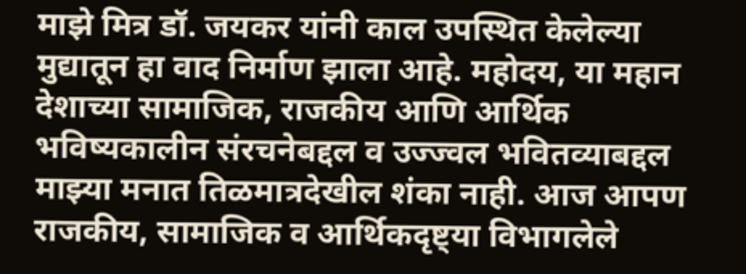माझे मित्र डॉ. जयकर यांनी काल उपस्थित केलेल्या मुद्यातून हा वाद निर्माण झाला आहे. महोदय, या महान देशाच्या सामाजिक, राजकीय आणि आर्थिक भविष्यकालीन संरचनेबद्दल व उज्ज्वल भवितव्याबद्दल माझ्या मनात तिळमात्रदेखील शंका नाही. आज आपण राजकीय, सामाजिक व आर्थिकदृष्ट्या विभागलेले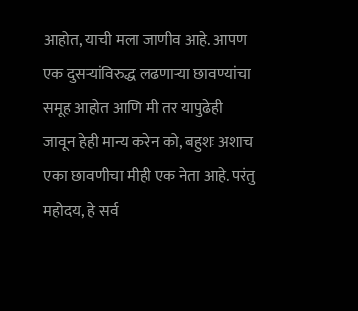आहोत, याची मला जाणीव आहे. आपण एक दुसऱ्यांविरुद्ध लढणाऱ्या छावण्यांचा समूह आहोत आणि मी तर यापुढेही जावून हेही मान्य करेन को, बहुशः अशाच एका छावणीचा मीही एक नेता आहे. परंतु महोदय, हे सर्व